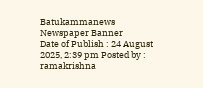Batukammanews
Newspaper Banner
Date of Publish : 24 August 2025, 2:39 pm Posted by : ramakrishna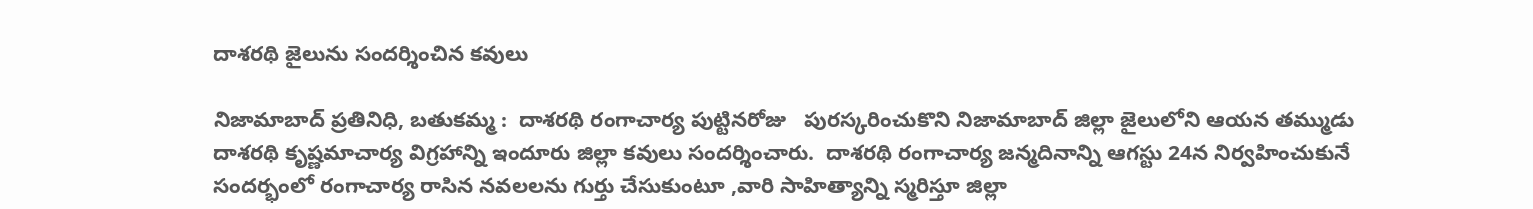దాశరథి జైలును సందర్శించిన కవులు

నిజామాబాద్ ప్రతినిధి, బతుకమ్మ :  దాశరథి రంగాచార్య పుట్టినరోజు   పురస్కరించుకొని నిజామాబాద్ జిల్లా జైలులోని ఆయన తమ్ముడు దాశరథి కృష్ణమాచార్య విగ్రహాన్ని ఇందూరు జిల్లా కవులు సందర్శించారు.  దాశరథి రంగాచార్య జన్మదినాన్ని ఆగస్టు 24న నిర్వహించుకునే సందర్భంలో రంగాచార్య రాసిన నవలలను గుర్తు చేసుకుంటూ ,వారి సాహిత్యాన్ని స్మరిస్తూ జిల్లా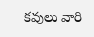కవులు వారి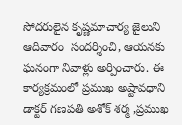సోదరులైన కృష్ణమాచార్య జైలుని ఆదివారం  సందర్శించి, ఆయనకు ఘనంగా నివాళ్లు అర్పించారు. ఈ కార్యక్రమంలో ప్రముఖ అష్టావధాని డాక్టర్ గణపతి అశోక్ శర్మ ,ప్రముఖ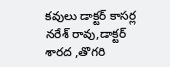కవులు డాక్టర్ కాసర్ల నరేశ్ రావు,డాక్టర్ శారద ,తొగరి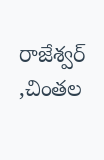రాజేశ్వర్ ,చింతల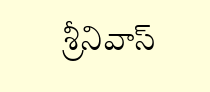శ్రీనివాస్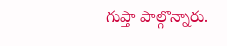గుప్తా పాల్గొన్నారు.